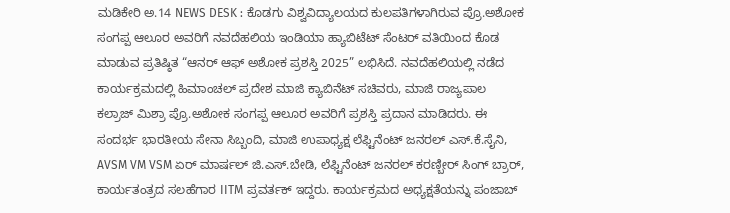ಮಡಿಕೇರಿ ಅ.14 NEWS DESK : ಕೊಡಗು ವಿಶ್ವವಿದ್ಯಾಲಯದ ಕುಲಪತಿಗಳಾಗಿರುವ ಪ್ರೊ.ಅಶೋಕ ಸಂಗಪ್ಪ ಆಲೂರ ಅವರಿಗೆ ನವದೆಹಲಿಯ ಇಂಡಿಯಾ ಹ್ಯಾಬಿಟೆಟ್ ಸೆಂಟರ್ ವತಿಯಿಂದ ಕೊಡ ಮಾಡುವ ಪ್ರತಿಷ್ಠಿತ “ಆನರ್ ಆಫ್ ಅಶೋಕ ಪ್ರಶಸ್ತಿ 2025” ಲಭಿಸಿದೆ. ನವದೆಹಲಿಯಲ್ಲಿ ನಡೆದ ಕಾರ್ಯಕ್ರಮದಲ್ಲಿ ಹಿಮಾಂಚಲ್ ಪ್ರದೇಶ ಮಾಜಿ ಕ್ಯಾಬಿನೆಟ್ ಸಚಿವರು, ಮಾಜಿ ರಾಜ್ಯಪಾಲ ಕಲ್ರಾಜ್ ಮಿಶ್ರಾ ಪ್ರೊ.ಅಶೋಕ ಸಂಗಪ್ಪ ಆಲೂರ ಅವರಿಗೆ ಪ್ರಶಸ್ತಿ ಪ್ರದಾನ ಮಾಡಿದರು. ಈ ಸಂದರ್ಭ ಭಾರತೀಯ ಸೇನಾ ಸಿಬ್ಬಂದಿ, ಮಾಜಿ ಉಪಾಧ್ಯಕ್ಷ ಲೆಫ್ಟಿನೆಂಟ್ ಜನರಲ್ ಎಸ್.ಕೆ.ಸೈನಿ, AVSM VM VSM ಏರ್ ಮಾರ್ಷಲ್ ಜಿ.ಎಸ್.ಬೇಡಿ, ಲೆಫ್ಟಿನೆಂಟ್ ಜನರಲ್ ಕರಣ್ಬೀರ್ ಸಿಂಗ್ ಬ್ರಾರ್, ಕಾರ್ಯತಂತ್ರದ ಸಲಹೆಗಾರ IITM ಪ್ರವರ್ತಕ್ ಇದ್ದರು. ಕಾರ್ಯಕ್ರಮದ ಅಧ್ಯಕ್ಷತೆಯನ್ನು ಪಂಜಾಬ್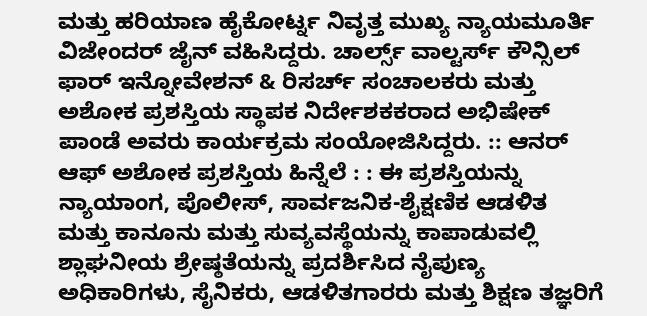ಮತ್ತು ಹರಿಯಾಣ ಹೈಕೋರ್ಟ್ನ ನಿವೃತ್ತ ಮುಖ್ಯ ನ್ಯಾಯಮೂರ್ತಿ ವಿಜೇಂದರ್ ಜೈನ್ ವಹಿಸಿದ್ದರು. ಚಾರ್ಲ್ಸ್ ವಾಲ್ಟರ್ಸ್ ಕೌನ್ಸಿಲ್ ಫಾರ್ ಇನ್ನೋವೇಶನ್ & ರಿಸರ್ಚ್ ಸಂಚಾಲಕರು ಮತ್ತು ಅಶೋಕ ಪ್ರಶಸ್ತಿಯ ಸ್ಥಾಪಕ ನಿರ್ದೇಶಕಕರಾದ ಅಭಿಷೇಕ್ ಪಾಂಡೆ ಅವರು ಕಾರ್ಯಕ್ರಮ ಸಂಯೋಜಿಸಿದ್ದರು. :: ಆನರ್ ಆಫ್ ಅಶೋಕ ಪ್ರಶಸ್ತಿಯ ಹಿನ್ನೆಲೆ : : ಈ ಪ್ರಶಸ್ತಿಯನ್ನು ನ್ಯಾಯಾಂಗ, ಪೊಲೀಸ್, ಸಾರ್ವಜನಿಕ-ಶೈಕ್ಷಣಿಕ ಆಡಳಿತ ಮತ್ತು ಕಾನೂನು ಮತ್ತು ಸುವ್ಯವಸ್ಥೆಯನ್ನು ಕಾಪಾಡುವಲ್ಲಿ ಶ್ಲಾಘನೀಯ ಶ್ರೇಷ್ಠತೆಯನ್ನು ಪ್ರದರ್ಶಿಸಿದ ನೈಪುಣ್ಯ ಅಧಿಕಾರಿಗಳು, ಸೈನಿಕರು, ಆಡಳಿತಗಾರರು ಮತ್ತು ಶಿಕ್ಷಣ ತಜ್ಞರಿಗೆ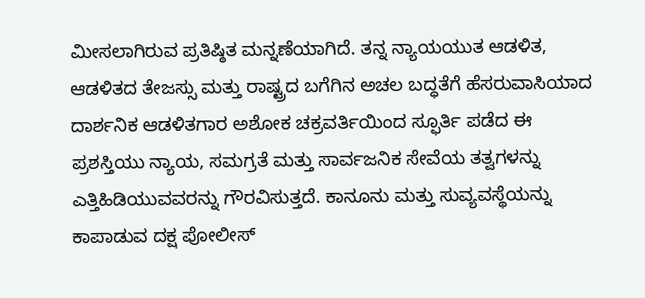ಮೀಸಲಾಗಿರುವ ಪ್ರತಿಷ್ಠಿತ ಮನ್ನಣೆಯಾಗಿದೆ. ತನ್ನ ನ್ಯಾಯಯುತ ಆಡಳಿತ, ಆಡಳಿತದ ತೇಜಸ್ಸು ಮತ್ತು ರಾಷ್ಟ್ರದ ಬಗೆಗಿನ ಅಚಲ ಬದ್ಧತೆಗೆ ಹೆಸರುವಾಸಿಯಾದ ದಾರ್ಶನಿಕ ಆಡಳಿತಗಾರ ಅಶೋಕ ಚಕ್ರವರ್ತಿಯಿಂದ ಸ್ಫೂರ್ತಿ ಪಡೆದ ಈ ಪ್ರಶಸ್ತಿಯು ನ್ಯಾಯ, ಸಮಗ್ರತೆ ಮತ್ತು ಸಾರ್ವಜನಿಕ ಸೇವೆಯ ತತ್ವಗಳನ್ನು ಎತ್ತಿಹಿಡಿಯುವವರನ್ನು ಗೌರವಿಸುತ್ತದೆ. ಕಾನೂನು ಮತ್ತು ಸುವ್ಯವಸ್ಥೆಯನ್ನು ಕಾಪಾಡುವ ದಕ್ಷ ಪೋಲೀಸ್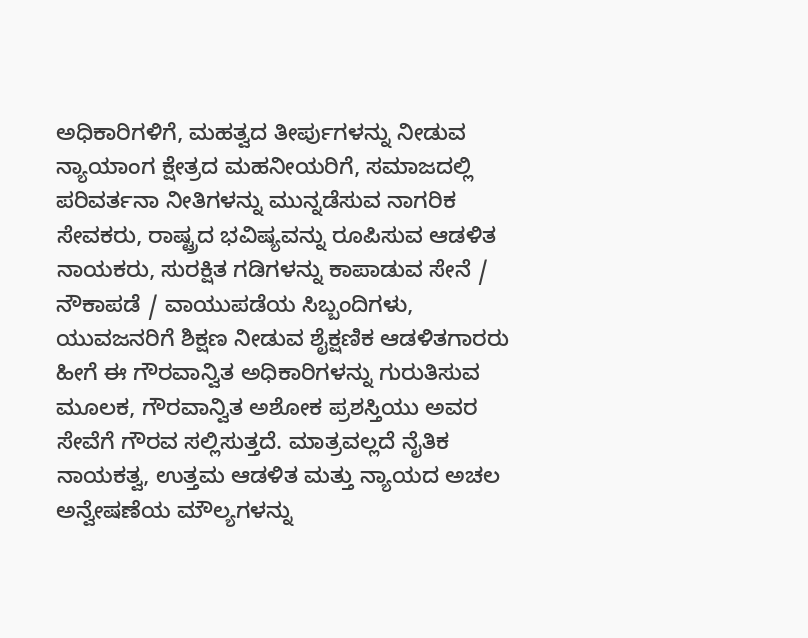ಅಧಿಕಾರಿಗಳಿಗೆ, ಮಹತ್ವದ ತೀರ್ಪುಗಳನ್ನು ನೀಡುವ ನ್ಯಾಯಾಂಗ ಕ್ಷೇತ್ರದ ಮಹನೀಯರಿಗೆ, ಸಮಾಜದಲ್ಲಿ ಪರಿವರ್ತನಾ ನೀತಿಗಳನ್ನು ಮುನ್ನಡೆಸುವ ನಾಗರಿಕ ಸೇವಕರು, ರಾಷ್ಟ್ರದ ಭವಿಷ್ಯವನ್ನು ರೂಪಿಸುವ ಆಡಳಿತ ನಾಯಕರು, ಸುರಕ್ಷಿತ ಗಡಿಗಳನ್ನು ಕಾಪಾಡುವ ಸೇನೆ / ನೌಕಾಪಡೆ / ವಾಯುಪಡೆಯ ಸಿಬ್ಬಂದಿಗಳು, ಯುವಜನರಿಗೆ ಶಿಕ್ಷಣ ನೀಡುವ ಶೈಕ್ಷಣಿಕ ಆಡಳಿತಗಾರರು ಹೀಗೆ ಈ ಗೌರವಾನ್ವಿತ ಅಧಿಕಾರಿಗಳನ್ನು ಗುರುತಿಸುವ ಮೂಲಕ, ಗೌರವಾನ್ವಿತ ಅಶೋಕ ಪ್ರಶಸ್ತಿಯು ಅವರ ಸೇವೆಗೆ ಗೌರವ ಸಲ್ಲಿಸುತ್ತದೆ. ಮಾತ್ರವಲ್ಲದೆ ನೈತಿಕ ನಾಯಕತ್ವ, ಉತ್ತಮ ಆಡಳಿತ ಮತ್ತು ನ್ಯಾಯದ ಅಚಲ ಅನ್ವೇಷಣೆಯ ಮೌಲ್ಯಗಳನ್ನು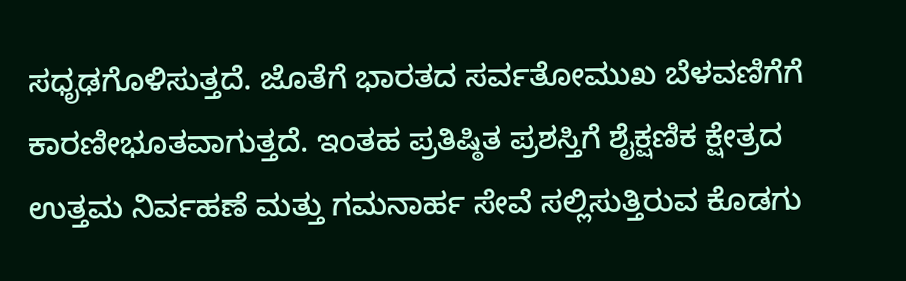ಸಧೃಢಗೊಳಿಸುತ್ತದೆ. ಜೊತೆಗೆ ಭಾರತದ ಸರ್ವತೋಮುಖ ಬೆಳವಣಿಗೆಗೆ ಕಾರಣೀಭೂತವಾಗುತ್ತದೆ. ಇಂತಹ ಪ್ರತಿಷ್ಠಿತ ಪ್ರಶಸ್ತಿಗೆ ಶೈಕ್ಷಣಿಕ ಕ್ಷೇತ್ರದ ಉತ್ತಮ ನಿರ್ವಹಣೆ ಮತ್ತು ಗಮನಾರ್ಹ ಸೇವೆ ಸಲ್ಲಿಸುತ್ತಿರುವ ಕೊಡಗು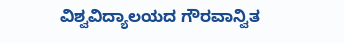ವಿಶ್ವವಿದ್ಯಾಲಯದ ಗೌರವಾನ್ವಿತ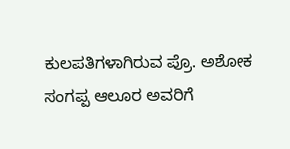ಕುಲಪತಿಗಳಾಗಿರುವ ಪ್ರೊ. ಅಶೋಕ ಸಂಗಪ್ಪ ಆಲೂರ ಅವರಿಗೆ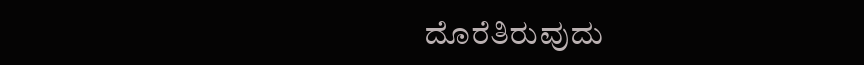ದೊರೆತಿರುವುದು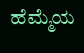ಹೆಮ್ಮೆಯ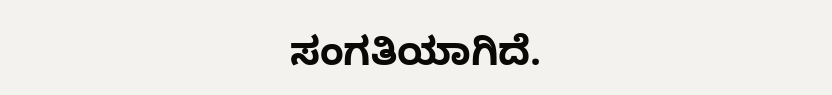ಸಂಗತಿಯಾಗಿದೆ.